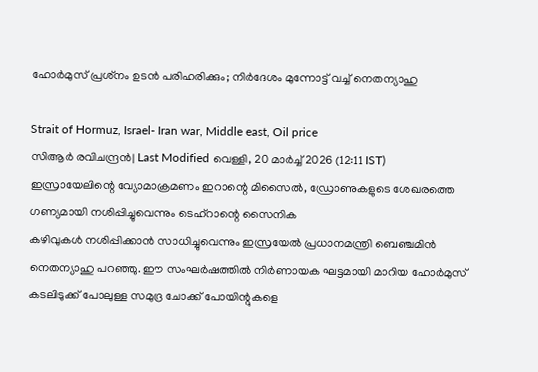ഹോര്‍മുസ് പ്രശ്‌നം ഉടന്‍ പരിഹരിക്കും; നിര്‍ദേശം മുന്നോട്ട് വച്ച് നെതന്യാഹു

Strait of Hormuz, Israel- Iran war, Middle east, Oil price
സിആര്‍ രവിചന്ദ്രന്‍| Last Modified വെള്ളി, 20 മാര്‍ച്ച് 2026 (12:11 IST)
ഇസ്രായേലിന്റെ വ്യോമാക്രമണം ഇറാന്റെ മിസൈല്‍, ഡ്രോണുകളുടെ ശേഖരത്തെ ഗണ്യമായി നശിപ്പിച്ചുവെന്നും ടെഹ്റാന്റെ സൈനിക
കഴിവുകള്‍ നശിപ്പിക്കാന്‍ സാധിച്ചുവെന്നും ഇസ്രയേല്‍ പ്രധാനമന്ത്രി ബെഞ്ചമിന്‍ നെതന്യാഹു പറഞ്ഞു. ഈ സംഘര്‍ഷത്തില്‍ നിര്‍ണായക ഘട്ടമായി മാറിയ ഹോര്‍മുസ് കടലിടുക്ക് പോലുള്ള സമുദ്ര ചോക്ക് പോയിന്റുകളെ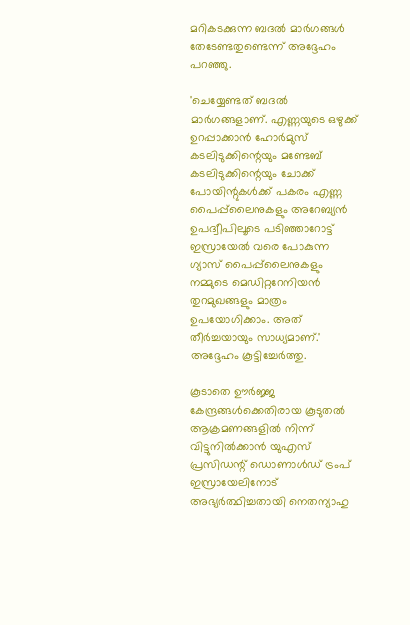മറികടക്കുന്ന ബദല്‍ മാര്‍ഗങ്ങള്‍ തേടേണ്ടതുണ്ടെന്ന് അദ്ദേഹം പറഞ്ഞു.

'ചെയ്യേണ്ടത് ബദല്‍ മാര്‍ഗങ്ങളാണ്. എണ്ണയുടെ ഒഴുക്ക് ഉറപ്പാക്കാന്‍ ഹോര്‍മുസ് കടലിടുക്കിന്റെയും മണ്ടേബ് കടലിടുക്കിന്റെയും ചോക്ക് പോയിന്റുകള്‍ക്ക് പകരം എണ്ണ പൈപ്പ്‌ലൈനുകളും അറേബ്യന്‍ ഉപദ്വീപിലൂടെ പടിഞ്ഞാറോട്ട് ഇസ്രായേല്‍ വരെ പോകുന്ന ഗ്യാസ് പൈപ്പ്‌ലൈനുകളും നമ്മുടെ മെഡിറ്ററേനിയന്‍ തുറമുഖങ്ങളും മാത്രം ഉപയോഗിക്കാം. അത് തീര്‍ച്ചയായും സാധ്യമാണ്.' അദ്ദേഹം കൂട്ടിച്ചേര്‍ത്തു.

കൂടാതെ ഊര്‍ജ്ജ കേന്ദ്രങ്ങള്‍ക്കെതിരായ കൂടുതല്‍ ആക്രമണങ്ങളില്‍ നിന്ന് വിട്ടുനില്‍ക്കാന്‍ യുഎസ് പ്രസിഡന്റ് ഡൊണാള്‍ഡ് ട്രംപ് ഇസ്രായേലിനോട് അഭ്യര്‍ത്ഥിച്ചതായി നെതന്യാഹു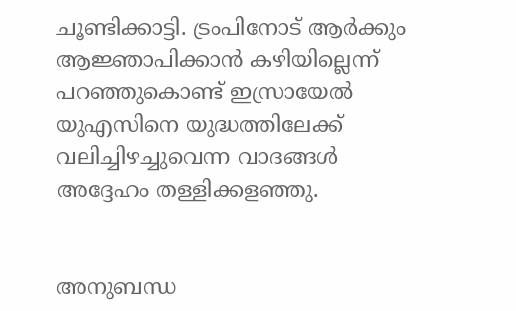ചൂണ്ടിക്കാട്ടി. ട്രംപിനോട് ആര്‍ക്കും ആജ്ഞാപിക്കാന്‍ കഴിയില്ലെന്ന് പറഞ്ഞുകൊണ്ട് ഇസ്രായേല്‍ യുഎസിനെ യുദ്ധത്തിലേക്ക് വലിച്ചിഴച്ചുവെന്ന വാദങ്ങള്‍ അദ്ദേഹം തള്ളിക്കളഞ്ഞു.


അനുബന്ധ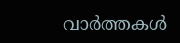വാര്‍ത്തകള്‍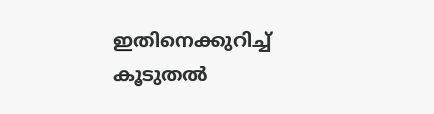ഇതിനെക്കുറിച്ച് കൂടുതല്‍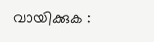വായിക്കുക :